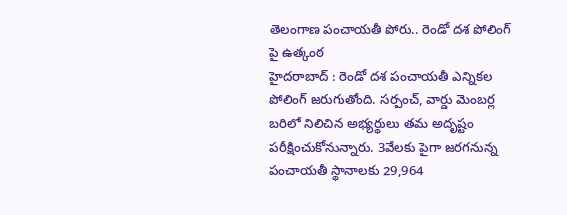తెలంగాణ పంచాయతీ పోరు.. రెండో దశ పోలింగ్ పై ఉత్కంఠ
హైదరాబాద్ : రెండో దశ పంచాయతీ ఎన్నికల పోలింగ్ జరుగుతోంది. సర్పంచ్, వార్డు మెంబర్ల బరిలో నిలిచిన అభ్యర్థులు తమ అదృష్టం పరీక్షించుకోనున్నారు. 3వేలకు పైగా జరగనున్న పంచాయతీ స్థానాలకు 29,964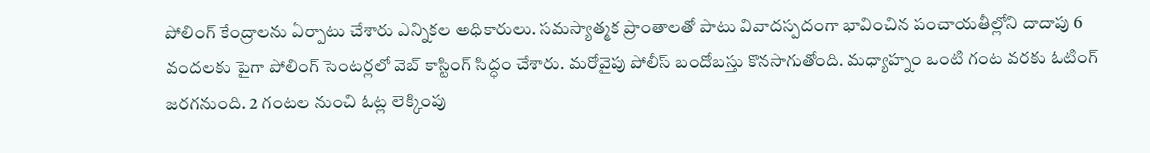పోలింగ్ కేంద్రాలను ఏర్పాటు చేశారు ఎన్నికల అధికారులు. సమస్యాత్మక ప్రాంతాలతో పాటు వివాదస్పదంగా భావించిన పంచాయతీల్లోని దాదాపు 6 వందలకు పైగా పోలింగ్ సెంటర్లలో వెబ్ కాస్టింగ్ సిద్ధం చేశారు. మరోవైపు పోలీస్ బందోబస్తు కొనసాగుతోంది. మధ్యాహ్నం ఒంటి గంట వరకు ఓటింగ్ జరగనుంది. 2 గంటల నుంచి ఓట్ల లెక్కింపు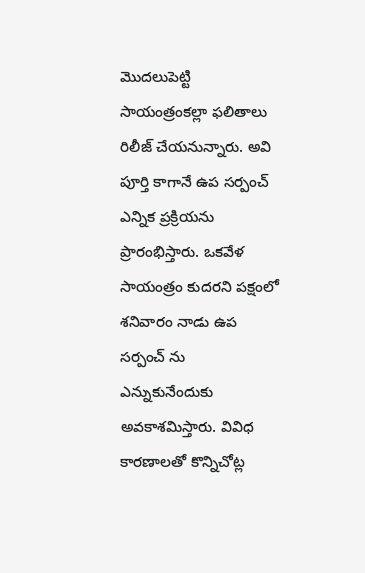మొదలుపెట్టి సాయంత్రంకల్లా ఫలితాలు రిలీజ్ చేయనున్నారు. అవి పూర్తి కాగానే ఉప సర్పంచ్ ఎన్నిక ప్రక్రియను ప్రారంభిస్తారు. ఒకవేళ సాయంత్రం కుదరని పక్షంలో శనివారం నాడు ఉప సర్పంచ్ ను ఎన్నుకునేందుకు అవకాశమిస్తారు. వివిధ కారణాలతో కొన్నిచోట్ల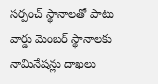సర్పంచ్ స్థానాలతో పాటు వార్డు మెంబర్ స్థానాలకు నామినేషన్లు దాఖలు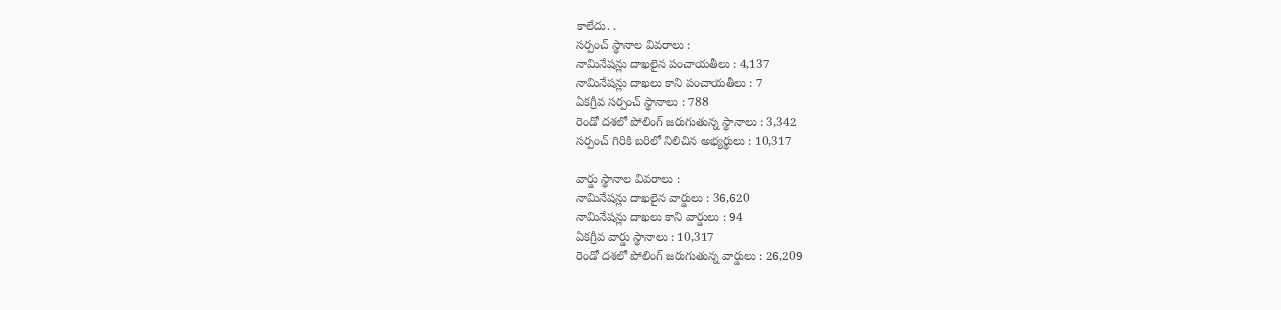కాలేదు. .
సర్పంచ్ స్థానాల వివరాలు :
నామినేషన్లు దాఖలైన పంచాయతీలు : 4,137
నామినేషన్లు దాఖలు కాని పంచాయతీలు : 7
ఏకగ్రీవ సర్పంచ్ స్థానాలు : 788
రెండో దశలో పోలింగ్ జరుగుతున్న స్థానాలు : 3,342
సర్పంచ్ గిరికి బరిలో నిలిచిన అభ్యర్థులు : 10,317

వార్డు స్థానాల వివరాలు :
నామినేషన్లు దాఖలైన వార్డులు : 36,620
నామినేషన్లు దాఖలు కాని వార్డులు : 94
ఏకగ్రీవ వార్డు స్థానాలు : 10,317
రెండో దశలో పోలింగ్ జరుగుతున్న వార్డులు : 26,209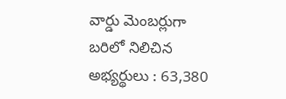వార్డు మెంబర్లుగా బరిలో నిలిచిన అభ్యర్థులు : 63,380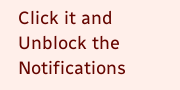Click it and Unblock the Notifications